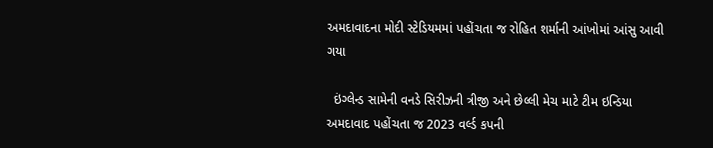અમદાવાદના મોદી સ્ટેડિયમમાં પહોંચતા જ રોહિત શર્માની આંખોમાં આંસુ આવી ગયા

  ઇંગ્લેન્ડ સામેની વનડે સિરીઝની ત્રીજી અને છેલ્લી મેચ માટે ટીમ ઇન્ડિયા અમદાવાદ પહોંચતા જ 2023 વર્લ્ડ કપની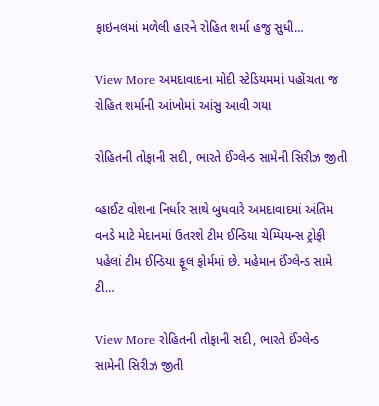ફાઇનલમાં મળેલી હારને રોહિત શર્મા હજુ સુધી…

View More અમદાવાદના મોદી સ્ટેડિયમમાં પહોંચતા જ રોહિત શર્માની આંખોમાં આંસુ આવી ગયા

રોહિતની તોફાની સદી, ભારતે ઈંગ્લેન્ડ સામેની સિરીઝ જીતી

વ્હાઈટ વોશના નિર્ધાર સાથે બુધવારે અમદાવાદમાં અંતિમ વનડે માટે મેદાનમાં ઉતરશે ટીમ ઈન્ડિયા ચેમ્પિયન્સ ટ્રોફી પહેલાં ટીમ ઈન્ડિયા ફૂલ ફોર્મમાં છે. મહેમાન ઈંગ્લેન્ડ સામે ટી…

View More રોહિતની તોફાની સદી, ભારતે ઈંગ્લેન્ડ સામેની સિરીઝ જીતી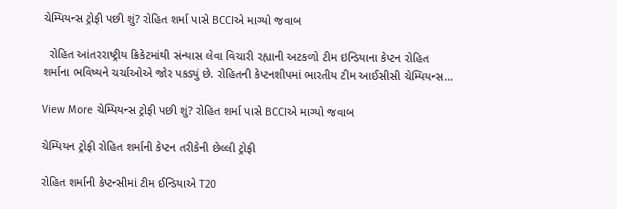ચેમ્પિયન્સ ટ્રોફી પછી શું? રોહિત શર્મા પાસે BCCIએ માગ્યો જવાબ

  રોહિત આંતરરાષ્ટ્રીય ક્રિકેટમાંથી સંન્યાસ લેવા વિચારી રહ્યાની અટકળો ટીમ ઇન્ડિયાના કેપ્ટન રોહિત શર્માના ભવિષ્યને ચર્ચાઓએ જોર પકડ્યું છે. રોહિતની કેપ્ટનશીપમાં ભારતીય ટીમ આઈસીસી ચેમ્પિયન્સ…

View More ચેમ્પિયન્સ ટ્રોફી પછી શું? રોહિત શર્મા પાસે BCCIએ માગ્યો જવાબ

ચેમ્પિયન ટ્રોફી રોહિત શર્માની કેપ્ટન તરીકેની છેલ્લી ટ્રોફી

રોહિત શર્માની કેપ્ટન્સીમાં ટીમ ઈન્ડિયાએ T20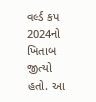વર્લ્ડ કપ 2024નો ખિતાબ જીત્યો હતો. આ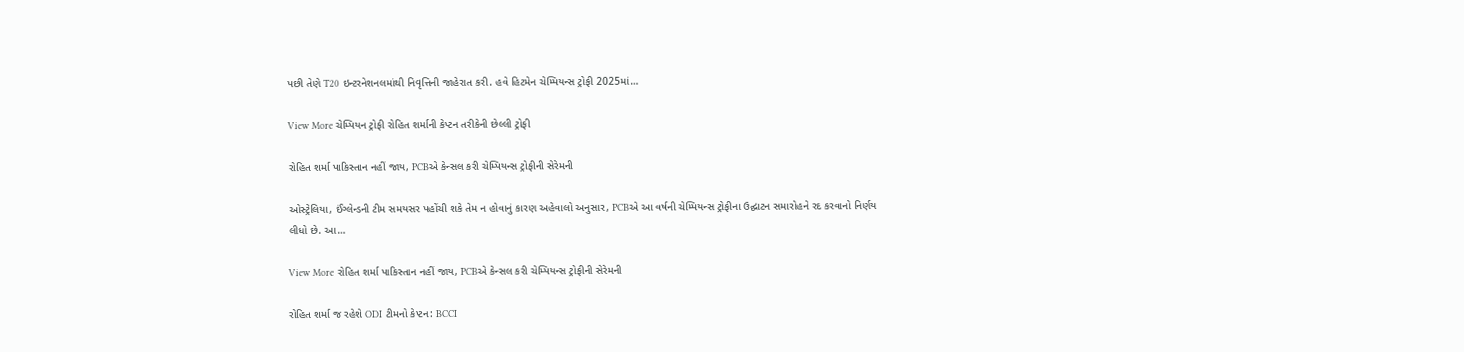પછી તેણે T20 ઇન્ટરનેશનલમાંથી નિવૃત્તિની જાહેરાત કરી. હવે હિટમેન ચેમ્પિયન્સ ટ્રોફી 2025માં…

View More ચેમ્પિયન ટ્રોફી રોહિત શર્માની કેપ્ટન તરીકેની છેલ્લી ટ્રોફી

રોહિત શર્મા પાકિસ્તાન નહીં જાય, PCBએ કેન્સલ કરી ચેમ્પિયન્સ ટ્રોફીની સેરેમની

ઓસ્ટ્રેલિયા, ઈંગ્લેન્ડની ટીમ સમયસર પહોંચી શકે તેમ ન હોવાનું કારણ અહેવાલો અનુસાર, PCBએ આ વર્ષની ચેમ્પિયન્સ ટ્રોફીના ઉદ્ઘાટન સમારોહને રદ કરવાનો નિર્ણય લીધો છે. આ…

View More રોહિત શર્મા પાકિસ્તાન નહીં જાય, PCBએ કેન્સલ કરી ચેમ્પિયન્સ ટ્રોફીની સેરેમની

રોહિત શર્મા જ રહેશે ODI ટીમનો કેપ્ટન: BCCI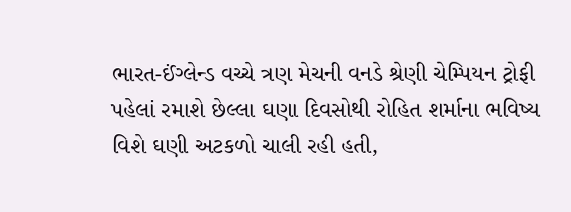ભારત-ઈંગ્લેન્ડ વચ્ચે ત્રણ મેચની વનડે શ્રેણી ચેમ્પિયન ટ્રોફી પહેલાં રમાશે છેલ્લા ઘણા દિવસોથી રોહિત શર્માના ભવિષ્ય વિશે ઘણી અટકળો ચાલી રહી હતી,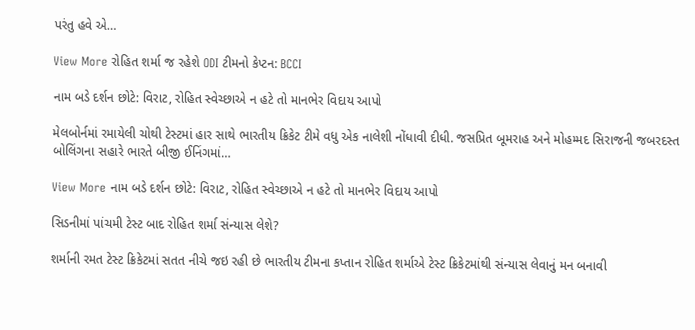પરંતુ હવે એ…

View More રોહિત શર્મા જ રહેશે ODI ટીમનો કેપ્ટન: BCCI

નામ બડે દર્શન છોટે: વિરાટ, રોહિત સ્વેચ્છાએ ન હટે તો માનભેર વિદાય આપો

મેલબોર્નમાં રમાયેલી ચોથી ટેસ્ટમાં હાર સાથે ભારતીય ક્રિકેટ ટીમે વધુ એક નાલેશી નોંધાવી દીધી. જસપ્રિત બૂમરાહ અને મોહમ્મદ સિરાજની જબરદસ્ત બોલિંગના સહારે ભારતે બીજી ઈનિંગમાં…

View More નામ બડે દર્શન છોટે: વિરાટ, રોહિત સ્વેચ્છાએ ન હટે તો માનભેર વિદાય આપો

સિડનીમાં પાંચમી ટેસ્ટ બાદ રોહિત શર્મા સંન્યાસ લેશે?

શર્માની રમત ટેસ્ટ ક્રિકેટમાં સતત નીચે જઇ રહી છે ભારતીય ટીમના કપ્તાન રોહિત શર્માએ ટેસ્ટ ક્રિકેટમાંથી સંન્યાસ લેવાનું મન બનાવી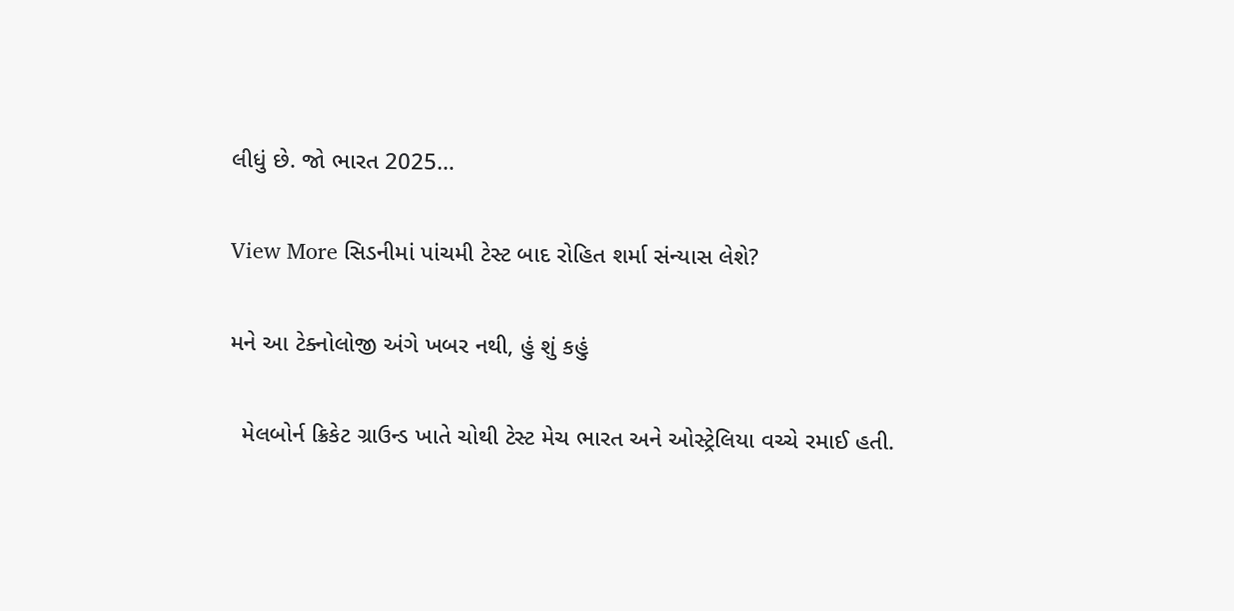લીધું છે. જો ભારત 2025…

View More સિડનીમાં પાંચમી ટેસ્ટ બાદ રોહિત શર્મા સંન્યાસ લેશે?

મને આ ટેક્નોલોજી અંગે ખબર નથી, હું શું કહું

  મેલબોર્ન ક્રિકેટ ગ્રાઉન્ડ ખાતે ચોથી ટેસ્ટ મેચ ભારત અને ઓસ્ટ્રેલિયા વચ્ચે રમાઈ હતી.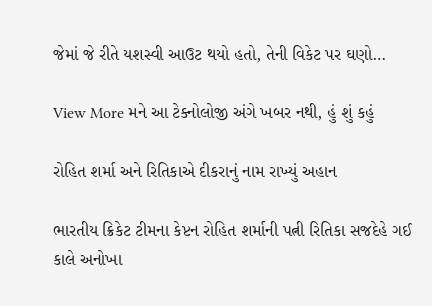જેમાં જે રીતે યશસ્વી આઉટ થયો હતો, તેની વિકેટ પર ઘણો…

View More મને આ ટેક્નોલોજી અંગે ખબર નથી, હું શું કહું

રોહિત શર્મા અને રિતિકાએ દીકરાનું નામ રાખ્યું અહાન

ભારતીય ક્રિકેટ ટીમના કેપ્ટન રોહિત શર્માની પત્ની રિતિકા સજદેહે ગઈ કાલે અનોખા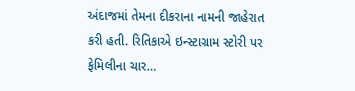અંદાજમાં તેમના દીકરાના નામની જાહેરાત કરી હતી. રિતિકાએ ઇન્સ્ટાગ્રામ સ્ટોરી પર ફેમિલીના ચાર…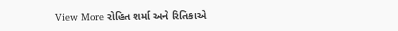View More રોહિત શર્મા અને રિતિકાએ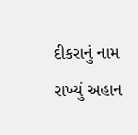દીકરાનું નામ રાખ્યું અહાન